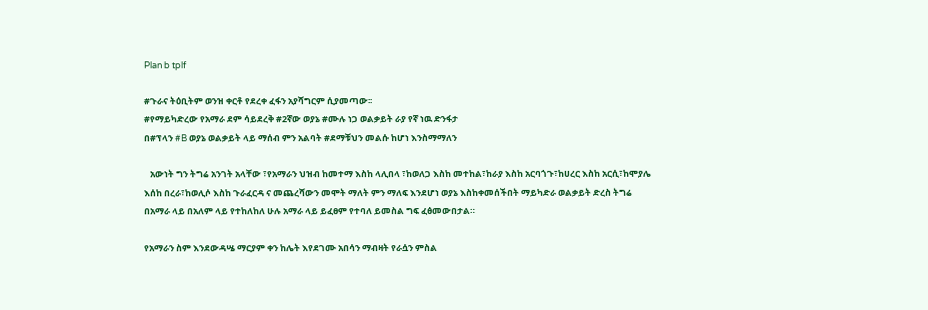Plan b tplf

#ጉራና ትዕቢትም ወንዝ ቀርቶ የደረቀ ፈፋን አያሻግርም ሲያመጣው፡፡
#የማይካድረው የአማራ ደም ሳይደረቅ #2ኛው ወያኔ #ሙሉ ነጋ ወልቃይት ራያ የኛ ነዉ ድንፋታ
በ#ፕላን #B ወያኔ ወልቃይት ላይ ማሰብ ምን አልባት #ደማቹህን መልሱ ከሆነ እንስማማለን

   አውነት ግን ትግሬ አንገት አላቸው ፣የአማራን ህዝብ ከመተማ እስከ ላሊበላ ፣ከወለጋ እስከ መተከል፣ከራያ እስከ አርባጎጉ፣ከሀረር እስከ አርሲ፣ከሞያሌ እሰከ በረራ፣ከወሊሶ እስከ ጉራፈርዳ ና መጨረሻውን መሞት ማለት ምን ማለፍ እንደሆነ ወያኔ እስከቀመሰችበት ማይካድራ ወልቃይት ድረስ ትግሬ በአማራ ላይ በአለም ላይ የተከለከለ ሁሉ አማራ ላይ ይፈፀም የተባለ ይመስል ግፍ ፈፅመውበታል።

የአማራን ስም እንደውዳሤ ማርያም ቀን ከሌት እየደገሙ አበሳን ማብዛት የራሷን ምስል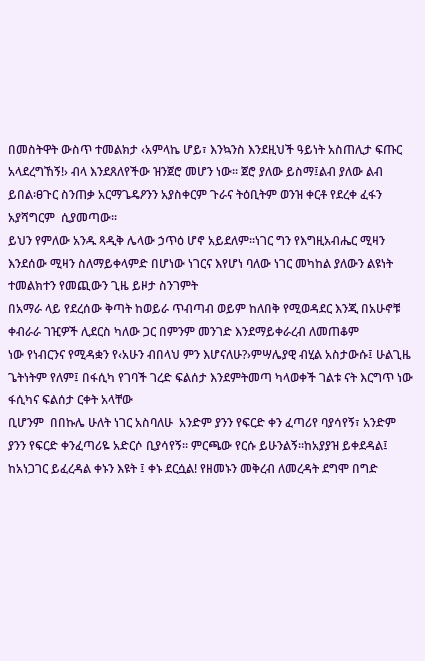በመስትዋት ውስጥ ተመልክታ ‹አምላኬ ሆይ፣ እንኳንስ እንደዚህች ዓይነት አስጠሊታ ፍጡር
አላደረግኸኝ!› ብላ እንደጸለየችው ዝንጀሮ መሆን ነው፡፡ ጀሮ ያለው ይስማ፤ልብ ያለው ልብ ይበል፡ፀጉር ስንጠቃ አርማጌዴዖንን አያስቀርም ጉራና ትዕቢትም ወንዝ ቀርቶ የደረቀ ፈፋን አያሻግርም  ሲያመጣው፡፡
ይህን የምለው አንዱ ጻዲቅ ሌላው ኃጥዕ ሆኖ አይደለም፡፡ነገር ግን የእግዚአብሔር ሚዛን እንደሰው ሚዛን ስለማይቀላምድ በሆነው ነገርና እየሆነ ባለው ነገር መካከል ያለውን ልዩነት ተመልክተን የመጪውን ጊዜ ይዞታ ስንገምት
በአማራ ላይ የደረሰው ቅጣት ከወይራ ጥብጣብ ወይም ከለበቅ የሚወዳደር እንጂ በአሁኖቹ ቀብራራ ገዢዎች ሊደርስ ካለው ጋር በምንም መንገድ እንደማይቀራረብ ለመጠቆም
ነው የነብርንና የሚዳቋን የ‹አሁን ብበላህ ምን እሆናለሁ?›ምሣሌያዊ ብሂል አስታውሱ፤ ሁልጊዜ ጌትነትም የለም፤ በፋሲካ የገባች ገረድ ፍልሰታ እንደምትመጣ ካላወቀች ገልቱ ናት እርግጥ ነው ፋሲካና ፍልሰታ ርቀት አላቸው
ቢሆንም  በበኩሌ ሁለት ነገር አስባለሁ  አንድም ያንን የፍርድ ቀን ፈጣሪየ ባያሳየኝ፣ አንድም ያንን የፍርድ ቀንፈጣሪዬ አድርሶ ቢያሳየኝ፡፡ ምርጫው የርሱ ይሁንልኝ፡፡ከአያያዝ ይቀደዳል፤ ከአነጋገር ይፈረዳል ቀኑን እዩት ፤ ቀኑ ደርሷል! የዘመኑን መቅረብ ለመረዳት ደግሞ በግድ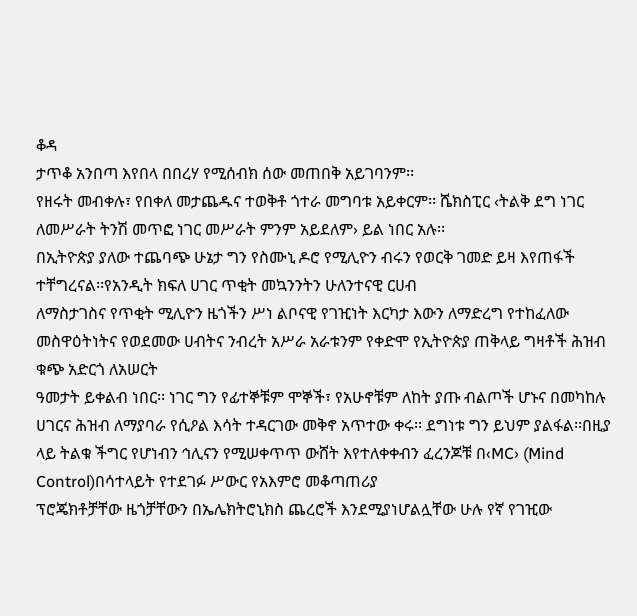ቆዳ
ታጥቆ አንበጣ እየበላ በበረሃ የሚሰብክ ሰው መጠበቅ አይገባንም፡፡
የዘሩት መብቀሉ፣ የበቀለ መታጨዱና ተወቅቶ ጎተራ መግባቱ አይቀርም፡፡ ሼክስፒር ‹ትልቅ ደግ ነገር ለመሥራት ትንሽ መጥፎ ነገር መሥራት ምንም አይደለም› ይል ነበር አሉ፡፡
በኢትዮጵያ ያለው ተጨባጭ ሁኔታ ግን የስሙኒ ዶሮ የሚሊዮን ብሩን የወርቅ ገመድ ይዛ እየጠፋች ተቸግረናል፡፡የአንዲት ክፍለ ሀገር ጥቂት መኳንንትን ሁለንተናዊ ርሀብ
ለማስታገስና የጥቂት ሚሊዮን ዜጎችን ሥነ ልቦናዊ የገዢነት እርካታ እውን ለማድረግ የተከፈለው መስዋዕትነትና የወደመው ሀብትና ንብረት አሥራ አራቱንም የቀድሞ የኢትዮጵያ ጠቅላይ ግዛቶች ሕዝብ ቁጭ አድርጎ ለአሠርት
ዓመታት ይቀልብ ነበር፡፡ ነገር ግን የፊተኞቹም ሞኞች፣ የአሁኖቹም ለከት ያጡ ብልጦች ሆኑና በመካከሉ ሀገርና ሕዝብ ለማያባራ የሲዖል እሳት ተዳርገው መቅኖ አጥተው ቀሩ፡፡ ደግነቱ ግን ይህም ያልፋል፡፡በዚያ ላይ ትልቁ ችግር የሆነብን ኅሊናን የሚሠቀጥጥ ውሸት እየተለቀቀብን ፈረንጆቹ በ‹MC› (Mind Control)በሳተላይት የተደገፉ ሥውር የአእምሮ መቆጣጠሪያ
ፕሮጄክቶቻቸው ዜጎቻቸውን በኤሌክትሮኒክስ ጨረሮች እንደሚያነሆልሏቸው ሁሉ የኛ የገዢው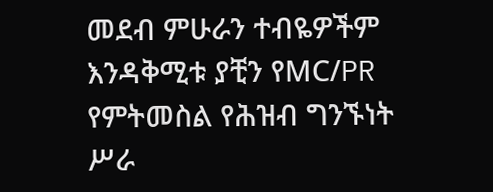መደብ ምሁራን ተብዬዎችም እንዳቅሚቱ ያቺን የMC/PR የምትመስል የሕዝብ ግንኙነት ሥራ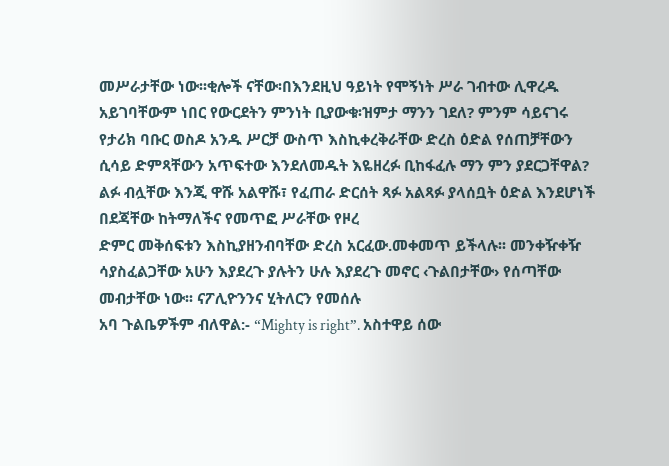መሥራታቸው ነው፡፡ቂሎች ናቸው፡በእንደዚህ ዓይነት የሞኝነት ሥራ ገብተው ሊዋረዱ
አይገባቸውም ነበር የውርደትን ምንነት ቢያውቁ፡ዝምታ ማንን ገደለ? ምንም ሳይናገሩ የታሪክ ባቡር ወስዶ አንዱ ሥርቻ ውስጥ እስኪቀረቅራቸው ድረስ ዕድል የሰጠቻቸውን
ሲሳይ ድምጻቸውን አጥፍተው እንደለመዱት እዬዘረፉ ቢከፋፈሉ ማን ምን ያደርጋቸዋል? ልፉ ብሏቸው እንጂ ዋሹ አልዋሹ፣ የፈጠራ ድርሰት ጻፉ አልጻፉ ያላሰቧት ዕድል እንደሆነች በደጃቸው ከትማለችና የመጥፎ ሥራቸው የዞረ
ድምር መቅሰፍቱን እስኪያዘንብባቸው ድረስ አርፈው.መቀመጥ ይችላሉ፡፡ መንቀዥቀዥ ሳያስፈልጋቸው አሁን እያደረጉ ያሉትን ሁሉ እያደረጉ መኖር ‹ጉልበታቸው› የሰጣቸው መብታቸው ነው፡፡ ናፖሊዮንንና ሂትለርን የመሰሉ
አባ ጉልቤዎችም ብለዋል:- “Mighty is right”. አስተዋይ ሰው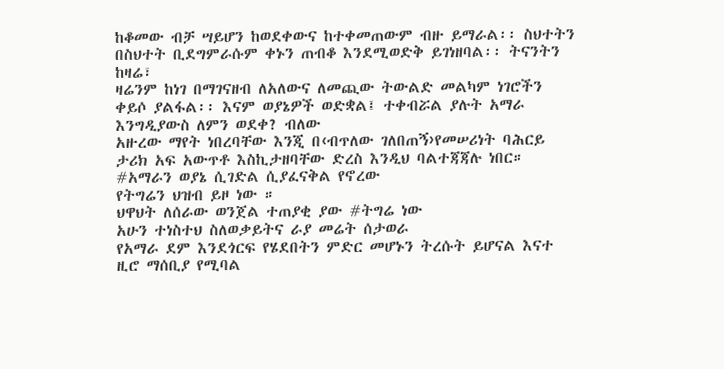ከቆመው ብቻ ሣይሆን ከወደቀውና ከተቀመጠውም ብዙ ይማራል፡፡ ስህተትን በስህተት ቢደግምራሱም ቀኑን ጠብቆ እንደሚወድቅ ይገነዘባል፡፡ ትናንትን ከዛሬ፣
ዛሬንም ከነገ በማገናዘብ ለአለውና ለመጪው ትውልድ መልካም ነገሮችን ቀይሶ ያልፋል፡፡ እናም ወያኔዎች ወድቋል፤ ተቀብሯል ያሉት አማራ እንግዲያውስ ለምን ወደቀ? ብለው
አዙረው ማየት ነበረባቸው እንጂ በ‹ብጥለው ገለበጠኝ›የመሠሪነት ባሕርይ ታሪክ አፍ አውጥቶ እስኪታዘባቸው ድረስ እንዲህ ባልተጃጃሉ ነበር።
#አማራን ወያኔ ሲገድል ሲያፈናቅል የኖረው
የትግሬን ህዝብ ይዞ ነው ።
ህዋህት ለሰራው ወንጀል ተጠያቂ ያው #ትግሬ ነው
አሁን ተነስተህ ስለወቃይትና ራያ መሬት ሰታወራ
የአማራ ደም እንደጎርፍ የሄደበትን ምድር መሆኑን ትረሱት ይሆናል እናተ ዚሮ ማሰቢያ የሚባል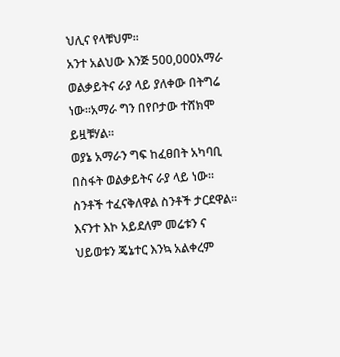ህሊና የላቹህም።
አንተ አልህው እንጅ 500,000አማራ ወልቃይትና ራያ ላይ ያለቀው በትግሬ ነው።አማራ ግን በየቦታው ተሸክሞ ይዟቹሃል።
ወያኔ አማራን ግፍ ከፈፀበት አካባቢ በስፋት ወልቃይትና ራያ ላይ ነው። ስንቶች ተፈናቅለዋል ስንቶች ታርደዋል።
እናንተ እኮ አይደለም መሬቱን ና ህይወቱን ጄኔተር እንኳ አልቀረም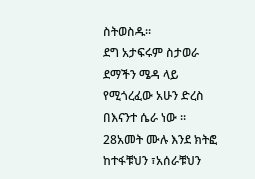ስትወስዱ።
ደግ አታፍሩም ስታወራ ደማችን ሜዳ ላይ የሚጎረፈው አሁን ድረስ በእናንተ ሴራ ነው ።
28አመት ሙሉ እንደ ክትፎ ከተፋቹህን ፣አሰራቹህን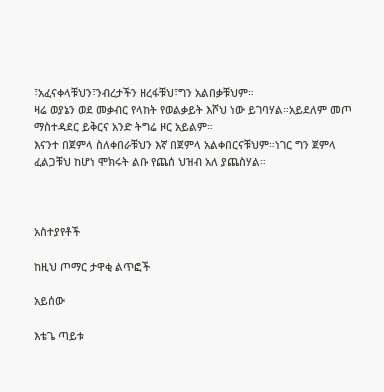፣አፈናቀላቹህን፣ንብረታችን ዘረፋቹህ፣ግን አልበቃቹህም።
ዛሬ ወያኔን ወደ መቃብር የላከት የወልቃይት እሾህ ነው ይገባሃል።አይደለም መጦ ማስተዳደር ይቅርና አንድ ትግሬ ዞር አይልም።
እናንተ በጀምላ ስለቀበራቹህን እኛ በጀምላ አልቀበርናቹህም።ነገር ግን ጀምላ ፈልጋቹህ ከሆነ ሞክሩት ልቡ የጨሰ ህዝብ አለ ያጨስሃል።



አስተያየቶች

ከዚህ ጦማር ታዋቂ ልጥፎች

አይሰው

እቴጌ ጣይቱ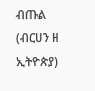ብጡል (ብርሀን ዘ ኢትዮጵያ)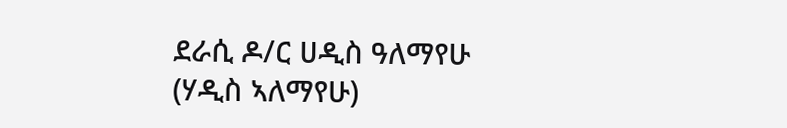ደራሲ ዶ/ር ሀዲስ ዓለማየሁ (ሃዲስ ኣለማየሁ)